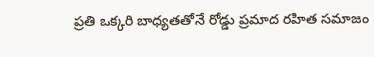ప్రతి ఒక్కరి బాధ్యతతోనే రోడ్డు ప్రమాద రహిత సమాజం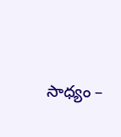సాధ్యం –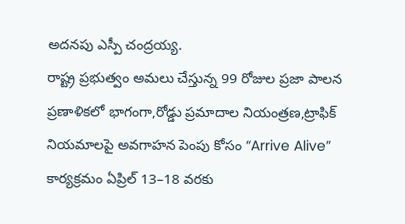అదనపు ఎస్పీ చంద్రయ్య.
రాష్ట్ర ప్రభుత్వం అమలు చేస్తున్న 99 రోజుల ప్రజా పాలన ప్రణాళికలో భాగంగా,రోడ్డు ప్రమాదాల నియంత్రణ,ట్రాఫిక్ నియమాలపై అవగాహన పెంపు కోసం “Arrive Alive” కార్యక్రమం ఏప్రిల్ 13–18 వరకు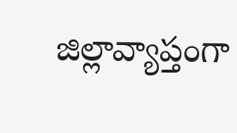జిల్లావ్యాప్తంగా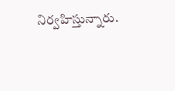నిర్వహిస్తున్నారు.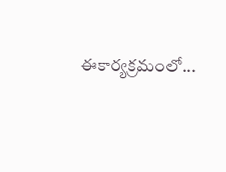ఈకార్యక్రమంలో...